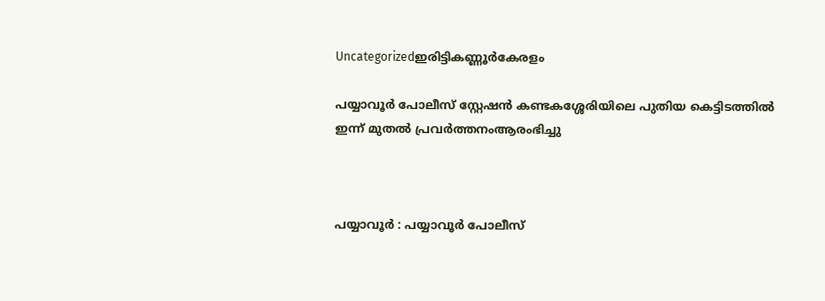Uncategorizedഇരിട്ടികണ്ണൂർകേരളം

പയ്യാവൂര്‍ പോലീസ് സ്റ്റേഷന്‍ കണ്ടകശ്ശേരിയിലെ പുതിയ കെട്ടിടത്തില്‍ ഇന്ന് മുതല്‍ പ്രവര്‍ത്തനംആരംഭിച്ചു



പയ്യാവൂര്‍ : പയ്യാവൂര്‍ പോലീസ്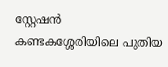സ്റ്റേഷന്‍ കണ്ടകശ്ശേരിയിലെ പുതിയ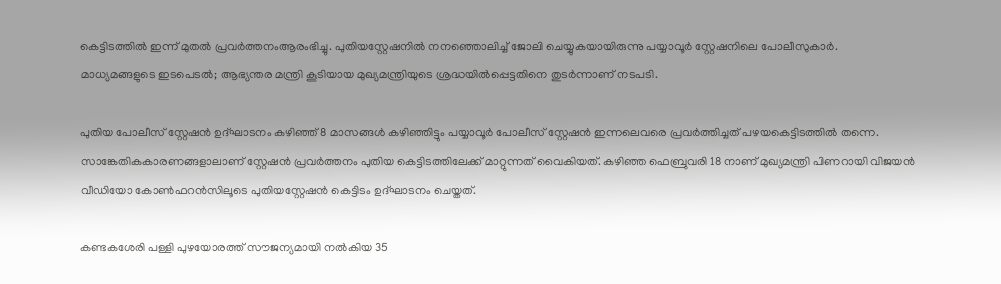കെട്ടിടത്തില്‍ ഇന്ന് മുതല്‍ പ്രവര്‍ത്തനംആരംഭിച്ചു. പുതിയസ്റ്റേഷനില്‍ നനഞ്ഞൊലിച്ച് ജോലി ചെയ്യുകയായിരുന്നു പയ്യാവൂര്‍ സ്റ്റേഷനിലെ പോലീസുകാര്‍. മാധ്യമങ്ങളുടെ ഇടപെടല്‍; ആഭ്യന്തര മന്ത്രി കൂടിയായ മുഖ്യമന്ത്രിയുടെ ശ്രദ്ധയില്‍പ്പെട്ടതിനെ തുടര്‍ന്നാണ് നടപടി.

പുതിയ പോലീസ് സ്റ്റേഷന്‍ ഉദ്ഘാടനം കഴിഞ്ഞ് 8 മാസങ്ങള്‍ കഴിഞ്ഞിട്ടും പയ്യാവൂര്‍ പോലീസ് സ്റ്റേഷന്‍ ഇന്നലെവരെ പ്രവര്‍ത്തിച്ചത് പഴയകെട്ടിടത്തില്‍ തന്നെ. സാങ്കേതികകാരണങ്ങളാലാണ് സ്റ്റേഷന്‍ പ്രവര്‍ത്തനം പുതിയ കെട്ടിടത്തിലേക്ക് മാറ്റുന്നത് വൈകിയത്. കഴിഞ്ഞ ഫെബ്രുവരി 18 നാണ് മുഖ്യമന്ത്രി പിണറായി വിജയന്‍ വീഡിയോ കോണ്‍ഫറന്‍സിലൂടെ പുതിയസ്റ്റേഷന്‍ കെട്ടിടം ഉദ്ഘാടനം ചെയ്തത്.

കണ്ടകശേരി പള്ളി പുഴയോരത്ത് സൗജന്യമായി നല്‍കിയ 35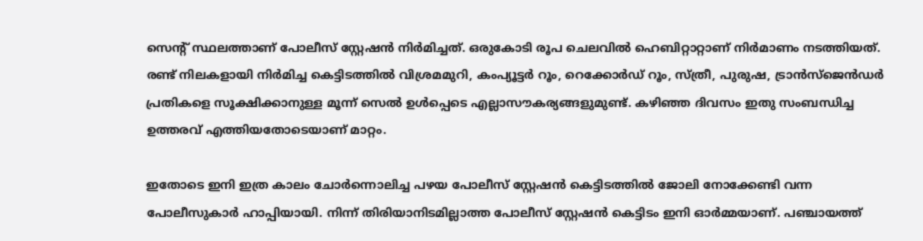സെന്റ് സ്ഥലത്താണ് പോലീസ് സ്റ്റേഷന്‍ നിര്‍മിച്ചത്. ഒരുകോടി രൂപ ചെലവില്‍ ഹെബിറ്റാറ്റാണ് നിര്‍മാണം നടത്തിയത്. രണ്ട് നിലകളായി നിര്‍മിച്ച കെട്ടിടത്തില്‍ വിശ്രമമുറി, കംപ്യൂട്ടര്‍ റൂം, റെക്കോര്‍ഡ് റൂം, സ്ത്രീ, പുരുഷ, ട്രാന്‍സ്‌ജെന്‍ഡര്‍ പ്രതികളെ സൂക്ഷിക്കാനുള്ള മൂന്ന് സെല്‍ ഉള്‍പ്പെടെ എല്ലാസൗകര്യങ്ങളുമുണ്ട്. കഴിഞ്ഞ ദിവസം ഇതു സംബന്ധിച്ച ഉത്തരവ് എത്തിയതോടെയാണ് മാറ്റം.

ഇതോടെ ഇനി ഇത്ര കാലം ചോര്‍ന്നൊലിച്ച പഴയ പോലീസ് സ്റ്റേഷന്‍ കെട്ടിടത്തില്‍ ജോലി നോക്കേണ്ടി വന്ന പോലീസുകാര്‍ ഹാപ്പിയായി. നിന്ന് തിരിയാനിടമില്ലാത്ത പോലീസ് സ്റ്റേഷന്‍ കെട്ടിടം ഇനി ഓര്‍മ്മയാണ്. പഞ്ചായത്ത്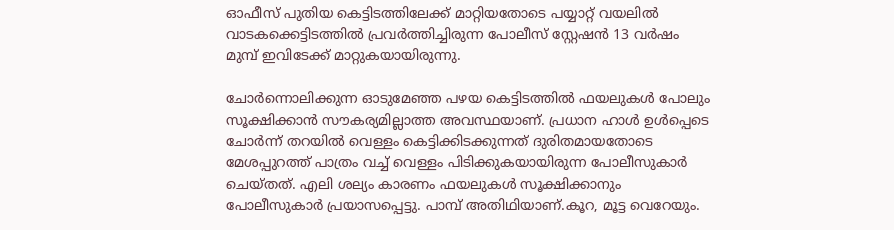ഓഫീസ് പുതിയ കെട്ടിടത്തിലേക്ക് മാറ്റിയതോടെ പയ്യാറ്റ് വയലില്‍ വാടകക്കെട്ടിടത്തില്‍ പ്രവര്‍ത്തിച്ചിരുന്ന പോലീസ് സ്റ്റേഷന്‍ 13 വര്‍ഷം മുമ്പ് ഇവിടേക്ക് മാറ്റുകയായിരുന്നു.

ചോര്‍ന്നൊലിക്കുന്ന ഓടുമേഞ്ഞ പഴയ കെട്ടിടത്തില്‍ ഫയലുകള്‍ പോലും സൂക്ഷിക്കാന്‍ സൗകര്യമില്ലാത്ത അവസ്ഥയാണ്. പ്രധാന ഹാള്‍ ഉള്‍പ്പെടെ ചോര്‍ന്ന് തറയില്‍ വെള്ളം കെട്ടിക്കിടക്കുന്നത് ദുരിതമായതോടെ മേശപ്പുറത്ത് പാത്രം വച്ച് വെള്ളം പിടിക്കുകയായിരുന്ന പോലീസുകാര്‍ ചെയ്തത്. എലി ശല്യം കാരണം ഫയലുകള്‍ സൂക്ഷിക്കാനും പോലീസുകാര്‍ പ്രയാസപ്പെട്ടു. പാമ്പ് അതിഥിയാണ്.കൂറ, മൂട്ട വെറേയും.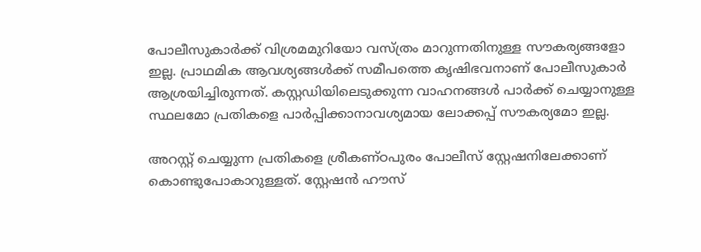പോലീസുകാര്‍ക്ക് വിശ്രമമുറിയോ വസ്ത്രം മാറുന്നതിനുള്ള സൗകര്യങ്ങളോ ഇല്ല. പ്രാഥമിക ആവശ്യങ്ങള്‍ക്ക് സമീപത്തെ കൃഷിഭവനാണ് പോലീസുകാര്‍ ആശ്രയിച്ചിരുന്നത്. കസ്റ്റഡിയിലെടുക്കുന്ന വാഹനങ്ങള്‍ പാര്‍ക്ക് ചെയ്യാനുള്ള സ്ഥലമോ പ്രതികളെ പാര്‍പ്പിക്കാനാവശ്യമായ ലോക്കപ്പ് സൗകര്യമോ ഇല്ല.

അറസ്റ്റ് ചെയ്യുന്ന പ്രതികളെ ശ്രീകണ്ഠപുരം പോലീസ് സ്റ്റേഷനിലേക്കാണ് കൊണ്ടുപോകാറുള്ളത്. സ്റ്റേഷന്‍ ഹൗസ്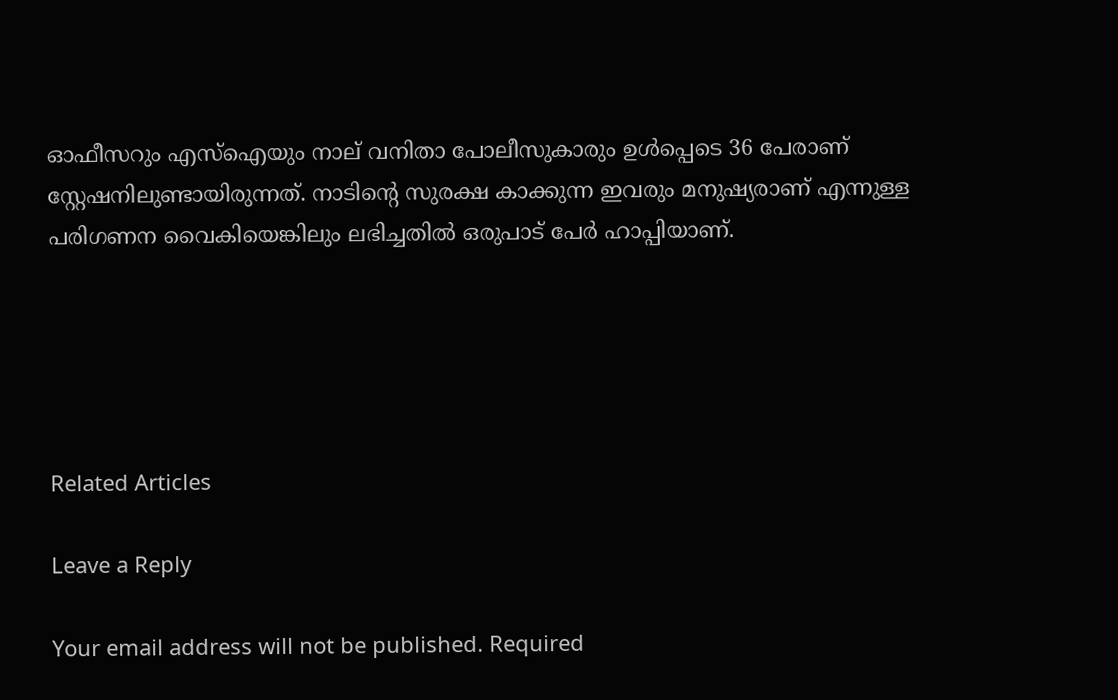ഓഫീസറും എസ്‌ഐയും നാല് വനിതാ പോലീസുകാരും ഉള്‍പ്പെടെ 36 പേരാണ് സ്റ്റേഷനിലുണ്ടായിരുന്നത്. നാടിന്റെ സുരക്ഷ കാക്കുന്ന ഇവരും മനുഷ്യരാണ് എന്നുള്ള പരിഗണന വൈകിയെങ്കിലും ലഭിച്ചതില്‍ ഒരുപാട് പേര്‍ ഹാപ്പിയാണ്.





Related Articles

Leave a Reply

Your email address will not be published. Required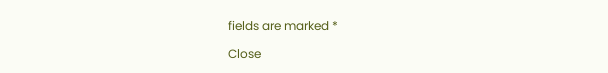fields are marked *

Close